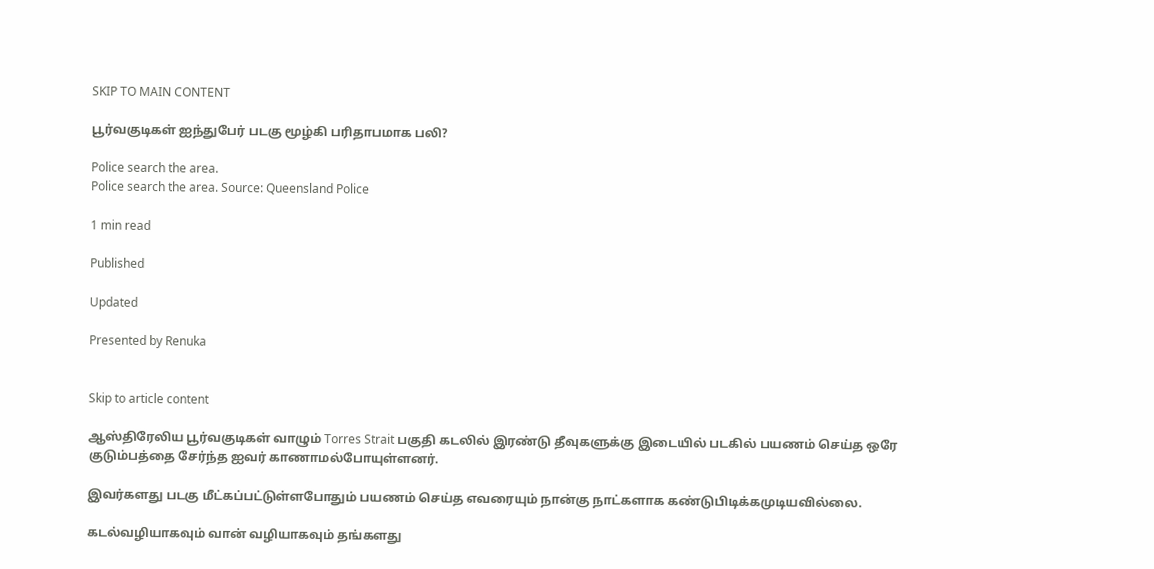SKIP TO MAIN CONTENT

பூர்வகுடிகள் ஐந்துபேர் படகு மூழ்கி பரிதாபமாக பலி?

Police search the area.
Police search the area. Source: Queensland Police

1 min read

Published

Updated

Presented by Renuka


Skip to article content

ஆஸ்திரேலிய பூர்வகுடிகள் வாழும் Torres Strait பகுதி கடலில் இரண்டு தீவுகளுக்கு இடையில் படகில் பயணம் செய்த ஒரே குடும்பத்தை சேர்ந்த ஐவர் காணாமல்போயுள்ளனர்.

இவர்களது படகு மீட்கப்பட்டுள்ளபோதும் பயணம் செய்த எவரையும் நான்கு நாட்களாக கண்டுபிடிக்கமுடியவில்லை.

கடல்வழியாகவும் வான் வழியாகவும் தங்களது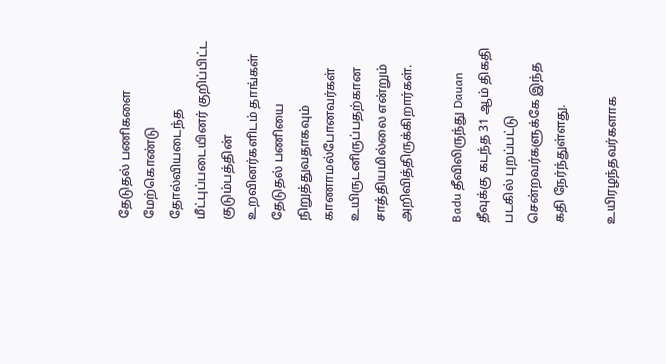தேடுதல் பணிகளை மேற்கொண்டு தோல்வியடைந்த மீட்புப்படையினர் குறிப்பிட்ட குடும்பத்தின் உறவினர்களிடம் தாங்கள் தேடுதல் பணியை நிறுத்துவதாகவும் காணாமல்போனவர்கள் உயிருடனிருப்பதற்கான சாத்தியமில்லை என்றும் அறிவித்திருக்கிறார்கள்.

Badu தீவிலிருந்து Dauan தீவுக்கு கடந்த 31 ஆம் திகதி படகில் புறப்பட்டு சென்றவர்களுக்கே இந்த கதி நேர்ந்துள்ளது.

உயிரழந்தவர்களாக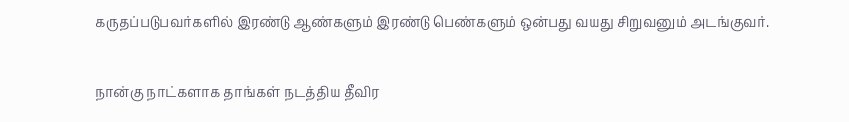கருதப்படுபவர்களில் இரண்டு ஆண்களும் இரண்டு பெண்களும் ஒன்பது வயது சிறுவனும் அடங்குவர்.

நான்கு நாட்களாக தாங்கள் நடத்திய தீவிர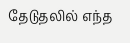தேடுதலில் எந்த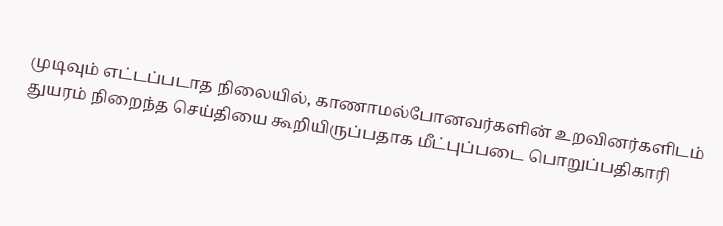முடிவும் எட்டப்படாத நிலையில், காணாமல்போனவர்களின் உறவினர்களிடம் துயரம் நிறைந்த செய்தியை கூறியிருப்பதாக மீட்புப்படை பொறுப்பதிகாரி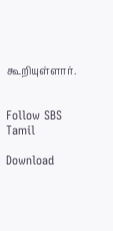கூறியுள்ளார்.


Follow SBS Tamil

Download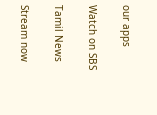our apps

Watch on SBS

Tamil News

Stream now